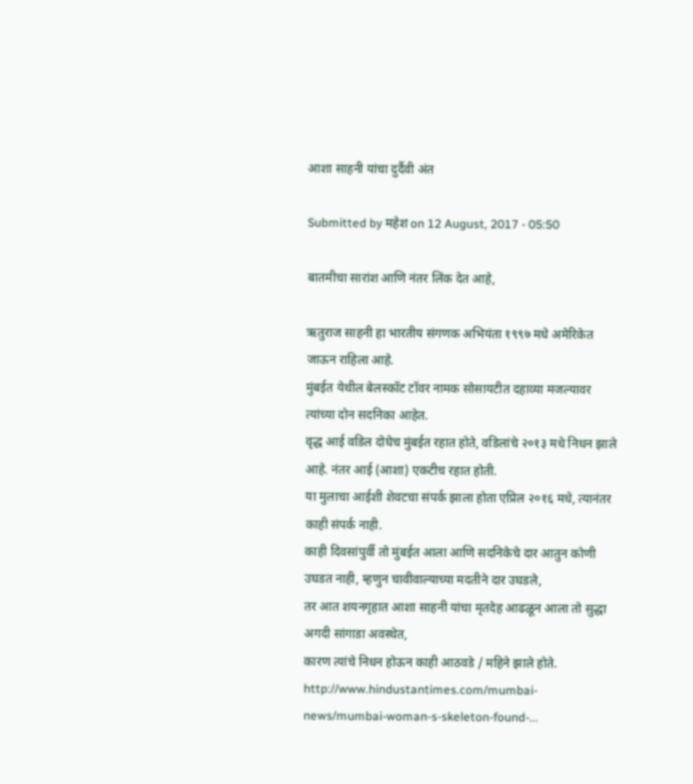आशा साहनी यांचा दुर्दैवी अंत

Submitted by महेश on 12 August, 2017 - 05:50

बातमीचा सारांश आणि नंतर लिंक देत आहे,

ऋतुराज साहनी हा भारतीय संगणक अभियंता १९९७ मधे अमेरिकेत जाऊन राहिला आहे.
मुंबईत येथील बेलस्कॉट टॉवर नामक सोसायटीत दहाव्या मजल्यावर त्यांच्या दोन सदनिका आहेत.
वृद्ध आई वडिल दोघेच मुंबईत रहात होते, वडिलांचे २०१३ मधे निधन झाले आहे. नंतर आई (आशा) एकटीच रहात होती.
या मुलाचा आईशी शेवटचा संपर्क झाला होता एप्रिल २०१६ मधे, त्यानंतर काही संपर्क नाही.
काही दिवसांपुर्वी तो मुंबईत आला आणि सदनिकेचे दार आतुन कोणी उघडत नाही, म्हणुन चावीवाल्याच्या मदतीने दार उघडले,
तर आत शयनगृहात आशा साहनी यांचा मृतदेह आढळून आला तो सुद्धा अगदी सांगाडा अवस्थेत,
कारण त्यांचे निधन होऊन काही आठवडे / महिने झाले होते.
http://www.hindustantimes.com/mumbai-news/mumbai-woman-s-skeleton-found-...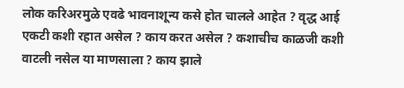लोक करिअरमुळे एवढे भावनाशून्य कसे होत चालले आहेत ? वृद्ध आई एकटी कशी रहात असेल ? काय करत असेल ? कशाचीच काळजी कशी वाटली नसेल या माणसाला ? काय झाले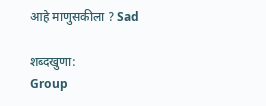आहे माणुसकीला ? Sad

शब्दखुणा:
Group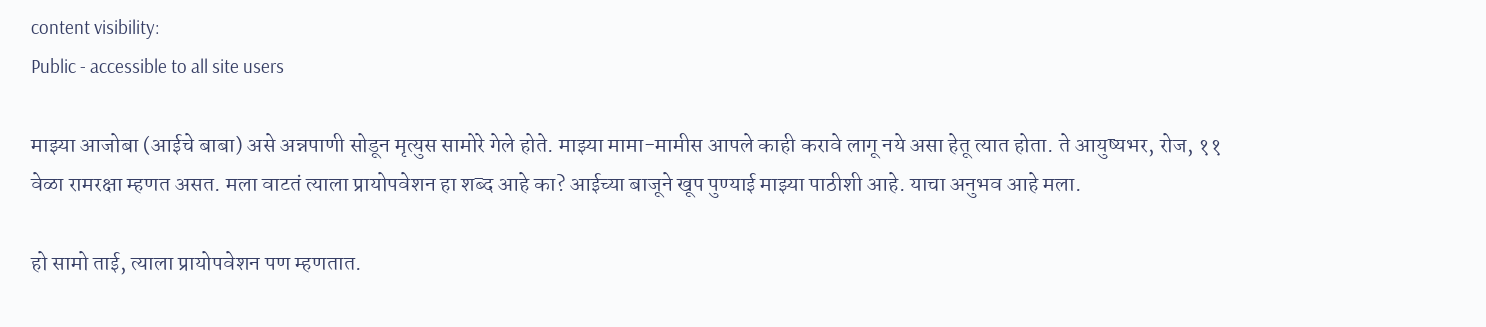content visibility:
Public - accessible to all site users

माझ्या आजोबा (आईचे बाबा) असे अन्नपाणी सोडून मृत्युस सामोरे गेले होते. माझ्या मामा-मामीस आपले काही करावे लागू नये असा हेतू त्यात होता. ते आयुष्यभर, रोज, ११ वेळा रामरक्षा म्हणत असत. मला वाटतं त्याला प्रायोपवेशन हा शब्द आहे का? आईच्या बाजूने खूप पुण्याई माझ्या पाठीशी आहे. याचा अनुभव आहे मला.

हो सामो ताई, त्याला प्रायोपवेशन पण म्हणतात.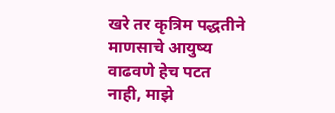खरे तर कृत्रिम पद्धतीने माणसाचे आयुष्य वाढवणे हेच पटत नाही, माझे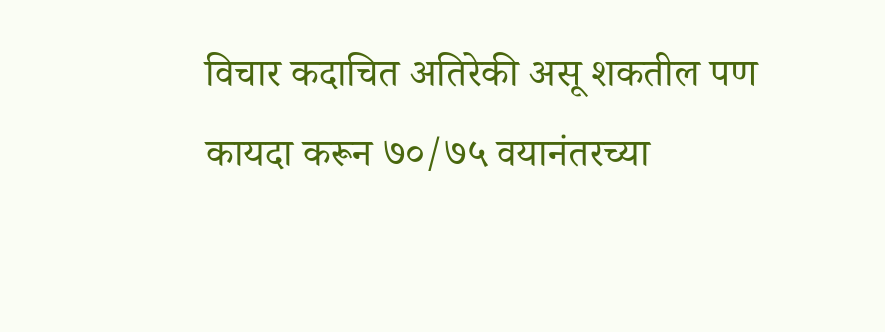विचार कदाचित अतिरेकी असू शकतील पण कायदा करून ७०/७५ वयानंतरच्या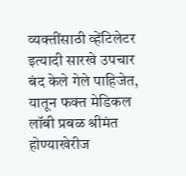व्यक्तींसाठी व्हेंटिलेटर इत्यादी सारखे उपचार बंद केले गेले पाहिजेत, यातून फक्त मेडिकल लॉबी प्रबळ श्रीमंत होण्याखेरीज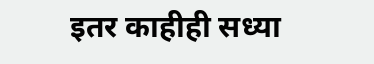इतर काहीही सध्या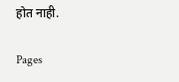होत नाही.

Pages